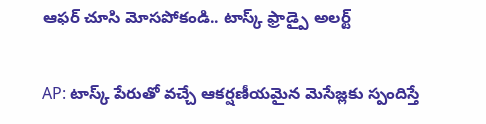ఆఫర్ చూసి మోసపోకండి.. టాస్క్ ఫ్రాడ్పై అలర్ట్

AP: టాస్క్ పేరుతో వచ్చే ఆకర్షణీయమైన మెసేజ్లకు స్పందిస్తే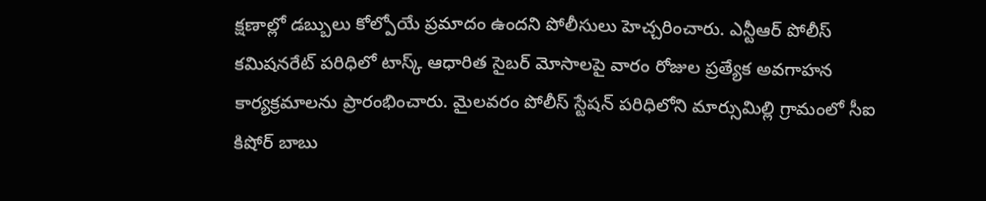క్షణాల్లో డబ్బులు కోల్పోయే ప్రమాదం ఉందని పోలీసులు హెచ్చరించారు. ఎన్టీఆర్ పోలీస్ కమిషనరేట్ పరిధిలో టాస్క్ ఆధారిత సైబర్ మోసాలపై వారం రోజుల ప్రత్యేక అవగాహన కార్యక్రమాలను ప్రారంభించారు. మైలవరం పోలీస్ స్టేషన్ పరిధిలోని మార్సుమిల్లి గ్రామంలో సీఐ కిషోర్ బాబు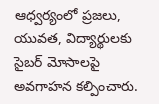ఆధ్వర్యంలో ప్రజలు, యువత, విద్యార్థులకు సైబర్ మోసాలపై అవగాహన కల్పించారు.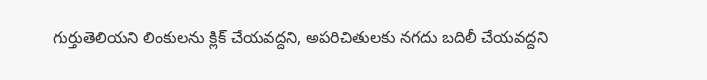గుర్తుతెలియని లింకులను క్లిక్ చేయవద్దని, అపరిచితులకు నగదు బదిలీ చేయవద్దని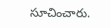సూచించారు.